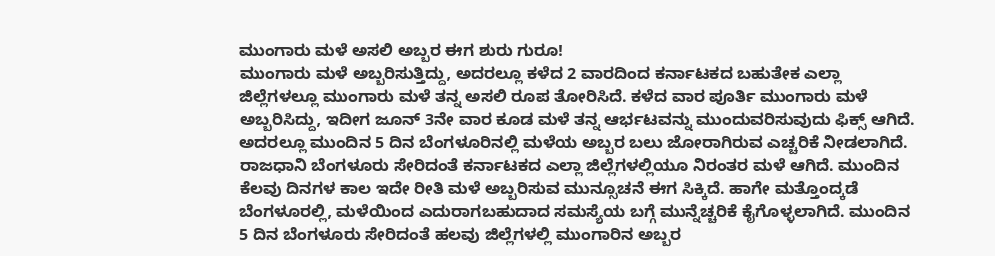ಮುಂಗಾರು ಮಳೆ ಅಸಲಿ ಅಬ್ಬರ ಈಗ ಶುರು ಗುರೂ!
ಮುಂಗಾರು ಮಳೆ ಅಬ್ಬರಿಸುತ್ತಿದ್ದು, ಅದರಲ್ಲೂ ಕಳೆದ 2 ವಾರದಿಂದ ಕರ್ನಾಟಕದ ಬಹುತೇಕ ಎಲ್ಲಾ ಜಿಲ್ಲೆಗಳಲ್ಲೂ ಮುಂಗಾರು ಮಳೆ ತನ್ನ ಅಸಲಿ ರೂಪ ತೋರಿಸಿದೆ. ಕಳೆದ ವಾರ ಪೂರ್ತಿ ಮುಂಗಾರು ಮಳೆ ಅಬ್ಬರಿಸಿದ್ದು, ಇದೀಗ ಜೂನ್ 3ನೇ ವಾರ ಕೂಡ ಮಳೆ ತನ್ನ ಆರ್ಭಟವನ್ನು ಮುಂದುವರಿಸುವುದು ಫಿಕ್ಸ್ ಆಗಿದೆ. ಅದರಲ್ಲೂ ಮುಂದಿನ 5 ದಿನ ಬೆಂಗಳೂರಿನಲ್ಲಿ ಮಳೆಯ ಅಬ್ಬರ ಬಲು ಜೋರಾಗಿರುವ ಎಚ್ಚರಿಕೆ ನೀಡಲಾಗಿದೆ.
ರಾಜಧಾನಿ ಬೆಂಗಳೂರು ಸೇರಿದಂತೆ ಕರ್ನಾಟಕದ ಎಲ್ಲಾ ಜಿಲ್ಲೆಗಳಲ್ಲಿಯೂ ನಿರಂತರ ಮಳೆ ಆಗಿದೆ. ಮುಂದಿನ ಕೆಲವು ದಿನಗಳ ಕಾಲ ಇದೇ ರೀತಿ ಮಳೆ ಅಬ್ಬರಿಸುವ ಮುನ್ಸೂಚನೆ ಈಗ ಸಿಕ್ಕಿದೆ. ಹಾಗೇ ಮತ್ತೊಂದ್ಕಡೆ ಬೆಂಗಳೂರಲ್ಲಿ, ಮಳೆಯಿಂದ ಎದುರಾಗಬಹುದಾದ ಸಮಸ್ಯೆಯ ಬಗ್ಗೆ ಮುನ್ನೆಚ್ಚರಿಕೆ ಕೈಗೊಳ್ಳಲಾಗಿದೆ. ಮುಂದಿನ 5 ದಿನ ಬೆಂಗಳೂರು ಸೇರಿದಂತೆ ಹಲವು ಜಿಲ್ಲೆಗಳಲ್ಲಿ ಮುಂಗಾರಿನ ಅಬ್ಬರ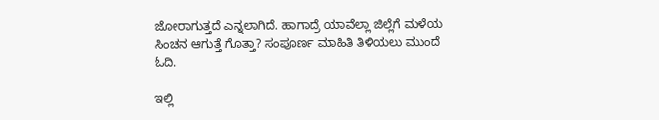ಜೋರಾಗುತ್ತದೆ ಎನ್ನಲಾಗಿದೆ. ಹಾಗಾದ್ರೆ ಯಾವೆಲ್ಲಾ ಜಿಲ್ಲೆಗೆ ಮಳೆಯ ಸಿಂಚನ ಆಗುತ್ತೆ ಗೊತ್ತಾ? ಸಂಪೂರ್ಣ ಮಾಹಿತಿ ತಿಳಿಯಲು ಮುಂದೆ ಓದಿ.

ಇಲ್ಲಿ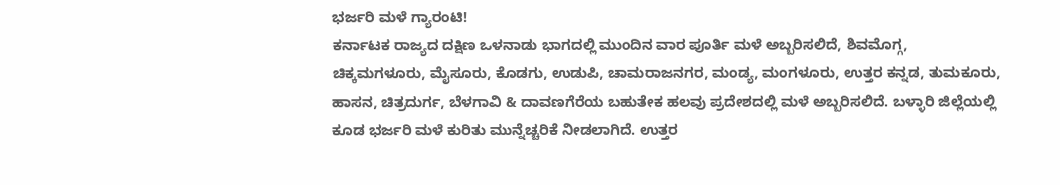ಭರ್ಜರಿ ಮಳೆ ಗ್ಯಾರಂಟಿ!
ಕರ್ನಾಟಕ ರಾಜ್ಯದ ದಕ್ಷಿಣ ಒಳನಾಡು ಭಾಗದಲ್ಲಿ ಮುಂದಿನ ವಾರ ಪೂರ್ತಿ ಮಳೆ ಅಬ್ಬರಿಸಲಿದೆ, ಶಿವಮೊಗ್ಗ, ಚಿಕ್ಕಮಗಳೂರು, ಮೈಸೂರು, ಕೊಡಗು, ಉಡುಪಿ, ಚಾಮರಾಜನಗರ, ಮಂಡ್ಯ, ಮಂಗಳೂರು, ಉತ್ತರ ಕನ್ನಡ, ತುಮಕೂರು, ಹಾಸನ, ಚಿತ್ರದುರ್ಗ, ಬೆಳಗಾವಿ & ದಾವಣಗೆರೆಯ ಬಹುತೇಕ ಹಲವು ಪ್ರದೇಶದಲ್ಲಿ ಮಳೆ ಅಬ್ಬರಿಸಲಿದೆ. ಬಳ್ಳಾರಿ ಜಿಲ್ಲೆಯಲ್ಲಿ ಕೂಡ ಭರ್ಜರಿ ಮಳೆ ಕುರಿತು ಮುನ್ನೆಚ್ಚರಿಕೆ ನೀಡಲಾಗಿದೆ. ಉತ್ತರ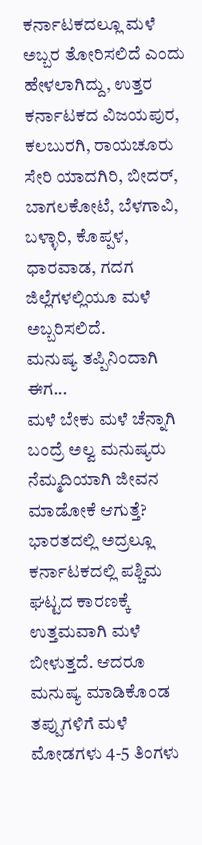ಕರ್ನಾಟಕದಲ್ಲೂ ಮಳೆ ಅಬ್ಬರ ತೋರಿಸಲಿದೆ ಎಂದು ಹೇಳಲಾಗಿದ್ದು, ಉತ್ತರ ಕರ್ನಾಟಕದ ವಿಜಯಪುರ, ಕಲಬುರಗಿ, ರಾಯಚೂರು ಸೇರಿ ಯಾದಗಿರಿ, ಬೀದರ್, ಬಾಗಲಕೋಟೆ, ಬೆಳಗಾವಿ, ಬಳ್ಳಾರಿ, ಕೊಪ್ಪಳ, ಧಾರವಾಡ, ಗದಗ ಜಿಲ್ಲೆಗಳಲ್ಲಿಯೂ ಮಳೆ ಅಬ್ಬರಿಸಲಿದೆ.
ಮನುಷ್ಯ ತಪ್ಪಿನಿಂದಾಗಿ ಈಗ...
ಮಳೆ ಬೇಕು ಮಳೆ ಚೆನ್ನಾಗಿ ಬಂದ್ರೆ ಅಲ್ವ ಮನುಷ್ಯರು ನೆಮ್ಮದಿಯಾಗಿ ಜೀವನ ಮಾಡೋಕೆ ಆಗುತ್ತೆ? ಭಾರತದಲ್ಲಿ ಅದ್ರಲ್ಲೂ ಕರ್ನಾಟಕದಲ್ಲಿ ಪಶ್ಚಿಮ ಘಟ್ಟದ ಕಾರಣಕ್ಕೆ ಉತ್ತಮವಾಗಿ ಮಳೆ ಬೀಳುತ್ತದೆ. ಆದರೂ ಮನುಷ್ಯ ಮಾಡಿಕೊಂಡ ತಪ್ಪುಗಳಿಗೆ ಮಳೆ ಮೋಡಗಳು 4-5 ತಿಂಗಳು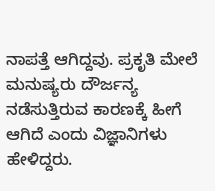ನಾಪತ್ತೆ ಆಗಿದ್ದವು. ಪ್ರಕೃತಿ ಮೇಲೆ ಮನುಷ್ಯರು ದೌರ್ಜನ್ಯ ನಡೆಸುತ್ತಿರುವ ಕಾರಣಕ್ಕೆ ಹೀಗೆ ಆಗಿದೆ ಎಂದು ವಿಜ್ಞಾನಿಗಳು ಹೇಳಿದ್ದರು.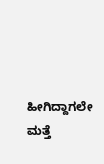ಹೀಗಿದ್ದಾಗಲೇ ಮತ್ತೆ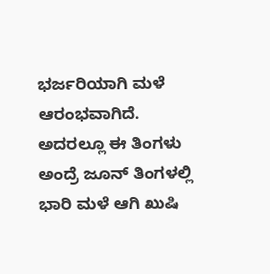ಭರ್ಜರಿಯಾಗಿ ಮಳೆ ಆರಂಭವಾಗಿದೆ. ಅದರಲ್ಲೂ ಈ ತಿಂಗಳು ಅಂದ್ರೆ ಜೂನ್ ತಿಂಗಳಲ್ಲಿ ಭಾರಿ ಮಳೆ ಆಗಿ ಖುಷಿ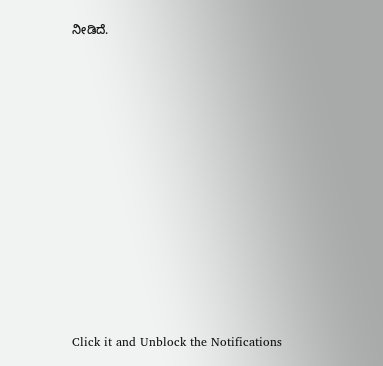ನೀಡಿದೆ.












Click it and Unblock the Notifications